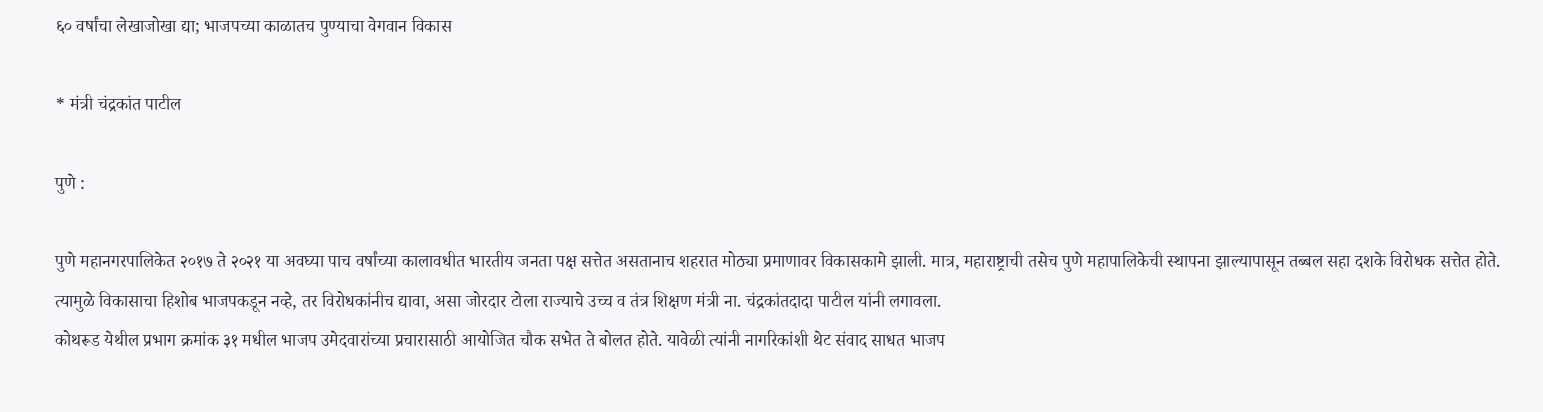६० वर्षांचा लेखाजोखा द्या; भाजपच्या काळातच पुण्याचा वेगवान विकास

* मंत्री चंद्रकांत पाटील

पुणे :

पुणे महानगरपालिकेत २०१७ ते २०२१ या अवघ्या पाच वर्षांच्या कालावधीत भारतीय जनता पक्ष सत्तेत असतानाच शहरात मोठ्या प्रमाणावर विकासकामे झाली. मात्र, महाराष्ट्राची तसेच पुणे महापालिकेची स्थापना झाल्यापासून तब्बल सहा दशके विरोधक सत्तेत होते. त्यामुळे विकासाचा हिशोब भाजपकडून नव्हे, तर विरोधकांनीच द्यावा, असा जोरदार टोला राज्याचे उच्च व तंत्र शिक्षण मंत्री ना. चंद्रकांतदादा पाटील यांनी लगावला.
कोथरूड येथील प्रभाग क्रमांक ३१ मधील भाजप उमेदवारांच्या प्रचारासाठी आयोजित चौक सभेत ते बोलत होते. यावेळी त्यांनी नागरिकांशी थेट संवाद साधत भाजप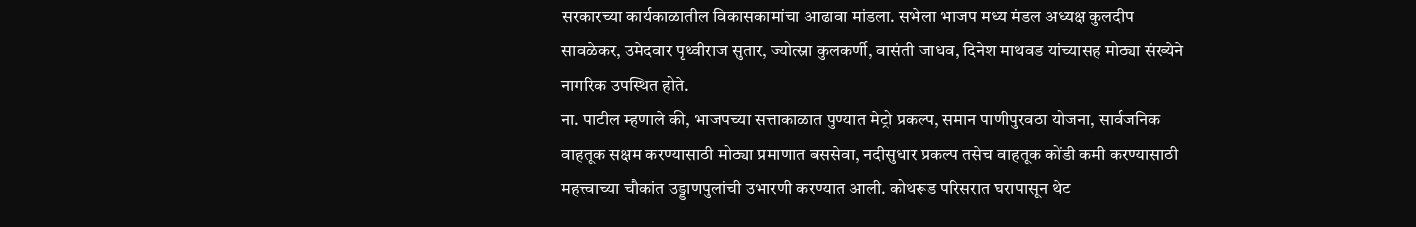सरकारच्या कार्यकाळातील विकासकामांचा आढावा मांडला. सभेला भाजप मध्य मंडल अध्यक्ष कुलदीप सावळेकर, उमेदवार पृथ्वीराज सुतार, ज्योत्स्ना कुलकर्णी, वासंती जाधव, दिनेश माथवड यांच्यासह मोठ्या संख्येने नागरिक उपस्थित होते.
ना. पाटील म्हणाले की, भाजपच्या सत्ताकाळात पुण्यात मेट्रो प्रकल्प, समान पाणीपुरवठा योजना, सार्वजनिक वाहतूक सक्षम करण्यासाठी मोठ्या प्रमाणात बससेवा, नदीसुधार प्रकल्प तसेच वाहतूक कोंडी कमी करण्यासाठी महत्त्वाच्या चौकांत उड्डाणपुलांची उभारणी करण्यात आली. कोथरूड परिसरात घरापासून थेट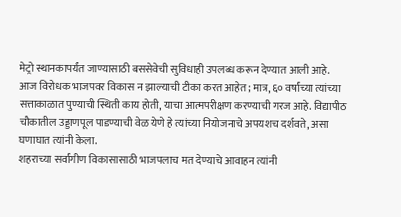मेट्रो स्थानकापर्यंत जाण्यासाठी बससेवेची सुविधाही उपलब्ध करून देण्यात आली आहे.
आज विरोधक भाजपवर विकास न झाल्याची टीका करत आहेत; मात्र, ६० वर्षांच्या त्यांच्या सत्ताकाळात पुण्याची स्थिती काय होती, याचा आत्मपरीक्षण करण्याची गरज आहे. विद्यापीठ चौकातील उड्डाणपूल पाडण्याची वेळ येणे हे त्यांच्या नियोजनाचे अपयशच दर्शवते, असा घणाघात त्यांनी केला.
शहराच्या सर्वांगीण विकासासाठी भाजपलाच मत देण्याचे आवाहन त्यांनी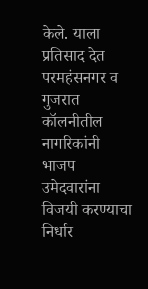केले. याला प्रतिसाद देत परमहंसनगर व गुजरात कॉलनीतील नागरिकांनी भाजप उमेदवारांना विजयी करण्याचा निर्धार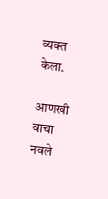व्यक्त केला.

आणखी वाचा   नवले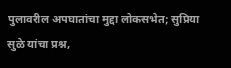पुलावरील अपघातांचा मुद्दा लोकसभेत; सुप्रिया सुळे यांचा प्रश्न,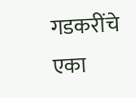गडकरींचे एका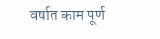वर्षात काम पूर्ण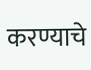करण्याचे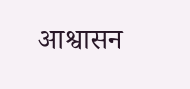आश्वासन